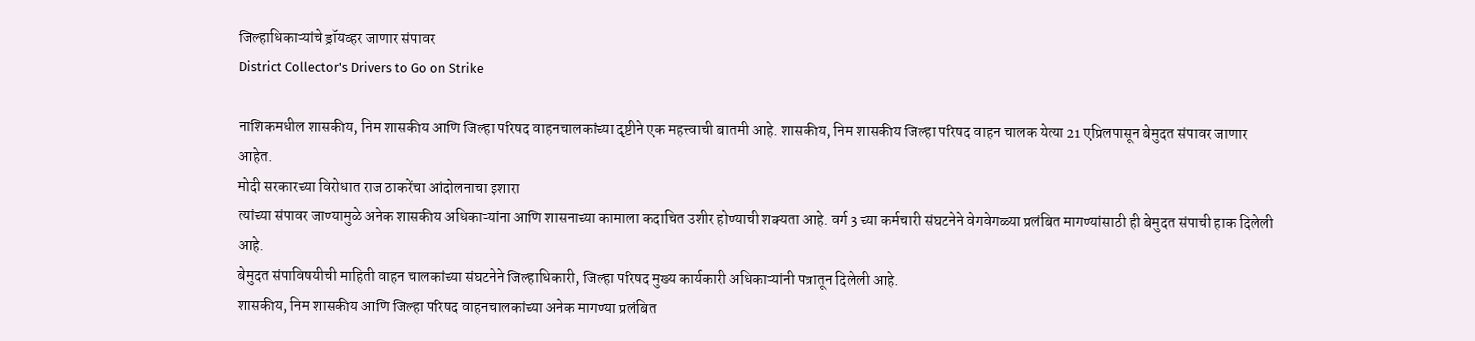जिल्हाधिकाऱ्यांचे ड्रॉयव्हर जाणार संपावर
District Collector's Drivers to Go on Strike

नाशिकमधील शासकीय, निम शासकीय आणि जिल्हा परिषद वाहनचालकांच्या दृष्टीने एक महत्त्वाची बातमी आहे. शासकीय, निम शासकीय जिल्हा परिषद वाहन चालक येत्या 21 एप्रिलपासून बेमुदत संपावर जाणार आहेत.
मोदी सरकारच्या विरोधात राज ठाकरेंचा आंदोलनाचा इशारा
त्यांच्या संपावर जाण्यामुळे अनेक शासकीय अधिकाऱ्यांना आणि शासनाच्या कामाला कदाचित उशीर होण्याची शक्यता आहे. वर्ग 3 च्या कर्मचारी संघटनेने वेगवेगळ्या प्रलंबित मागण्यांसाठी ही बेमुदत संपाची हाक दिलेली आहे.
बेमुदत संपाविषयीची माहिती वाहन चालकांच्या संघटनेने जिल्हाधिकारी, जिल्हा परिषद मुख्य कार्यकारी अधिकाऱ्यांनी पत्रातून दिलेली आहे.
शासकीय, निम शासकीय आणि जिल्हा परिषद वाहनचालकांच्या अनेक मागण्या प्रलंबित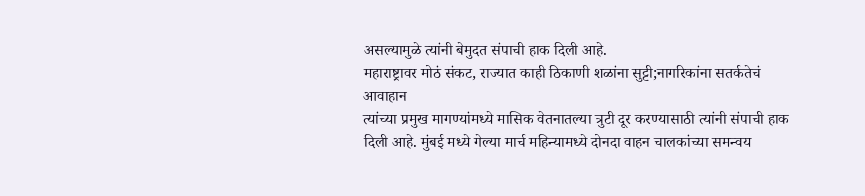असल्यामुळे त्यांनी बेमुदत संपाची हाक दिली आहे.
महाराष्ट्रावर मोठं संकट, राज्यात काही ठिकाणी शळांना सुट्टी;नागरिकांना सतर्कतेचं आवाहान
त्यांच्या प्रमुख मागण्यांमध्ये मासिक वेतनातल्या त्रुटी दूर करण्यासाठी त्यांनी संपाची हाक दिली आहे. मुंबई मध्ये गेल्या मार्च महिन्यामध्ये दोनदा वाहन चालकांच्या समन्वय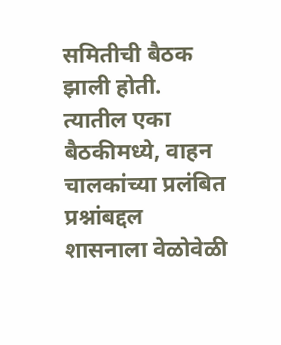समितीची बैठक झाली होती.
त्यातील एका बैठकीमध्ये, वाहन चालकांच्या प्रलंबित प्रश्नांबद्दल शासनाला वेळोवेळी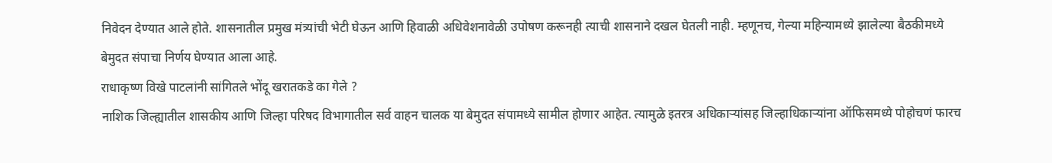निवेदन देण्यात आले होते. शासनातील प्रमुख मंत्र्यांची भेटी घेऊन आणि हिवाळी अधिवेशनावेळी उपोषण करूनही त्याची शासनाने दखल घेतली नाही. म्हणूनच, गेल्या महिन्यामध्ये झालेल्या बैठकीमध्ये बेमुदत संपाचा निर्णय घेण्यात आला आहे.
राधाकृष्ण विखे पाटलांनी सांगितले भोंदू खरातकडे का गेले ?
नाशिक जिल्ह्यातील शासकीय आणि जिल्हा परिषद विभागातील सर्व वाहन चालक या बेमुदत संपामध्ये सामील होणार आहेत. त्यामुळे इतरत्र अधिकाऱ्यांसह जिल्हाधिकाऱ्यांना ऑफिसमध्ये पोहोचणं फारच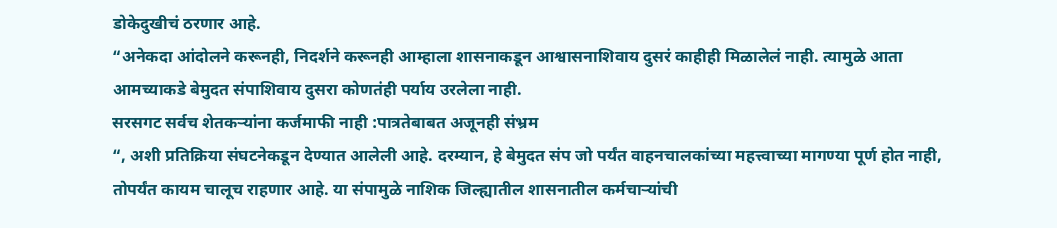डोकेदुखीचं ठरणार आहे.
“अनेकदा आंदोलने करूनही, निदर्शने करूनही आम्हाला शासनाकडून आश्वासनाशिवाय दुसरं काहीही मिळालेलं नाही. त्यामुळे आता आमच्याकडे बेमुदत संपाशिवाय दुसरा कोणतंही पर्याय उरलेला नाही.
सरसगट सर्वच शेतकऱ्यांना कर्जमाफी नाही :पात्रतेबाबत अजूनही संभ्रम
“, अशी प्रतिक्रिया संघटनेकडून देण्यात आलेली आहे. दरम्यान, हे बेमुदत संप जो पर्यंत वाहनचालकांच्या महत्त्वाच्या मागण्या पूर्ण होत नाही,
तोपर्यंत कायम चालूच राहणार आहे. या संपामुळे नाशिक जिल्ह्यातील शासनातील कर्मचाऱ्यांची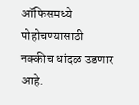ऑफिसमध्ये पोहोचण्यासाठी नक्कीच धांदळ उडणार आहे.